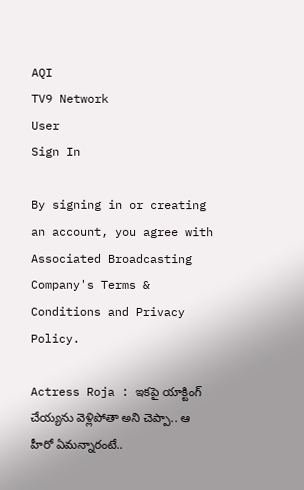AQI
TV9 Network
User
Sign In

By signing in or creating an account, you agree with Associated Broadcasting Company's Terms & Conditions and Privacy Policy.

Actress Roja : ఇకపై యాక్టింగ్ చేయ్యను వెళ్లిపోతా అని చెప్పా.. ఆ హీరో ఏమన్నారంటే..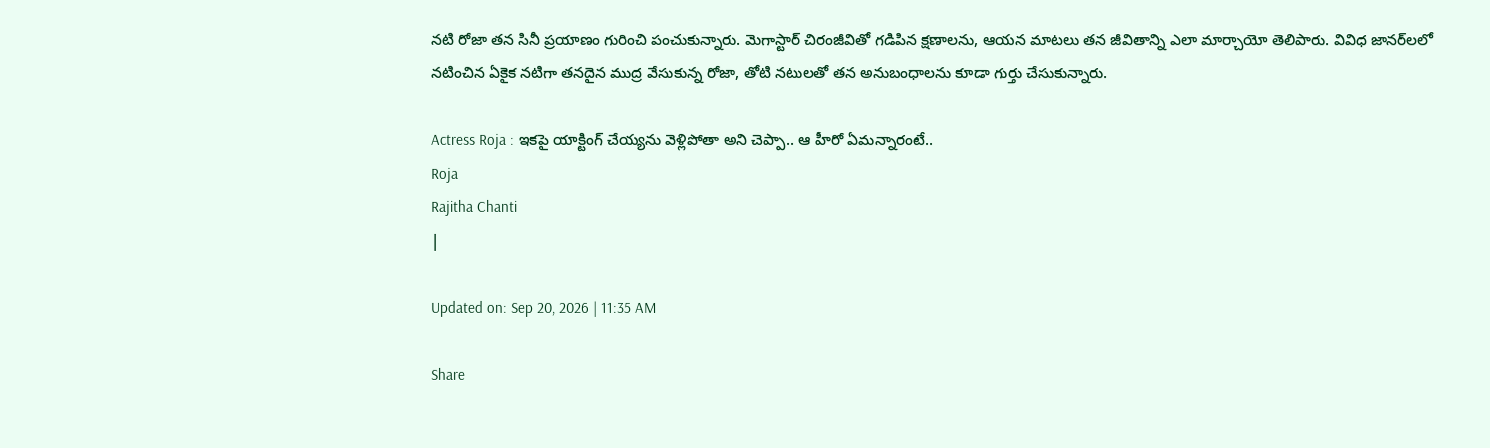నటి రోజా తన సినీ ప్రయాణం గురించి పంచుకున్నారు. మెగాస్టార్ చిరంజీవితో గడిపిన క్షణాలను, ఆయన మాటలు తన జీవితాన్ని ఎలా మార్చాయో తెలిపారు. వివిధ జానర్‌లలో నటించిన ఏకైక నటిగా తనదైన ముద్ర వేసుకున్న రోజా, తోటి నటులతో తన అనుబంధాలను కూడా గుర్తు చేసుకున్నారు.

Actress Roja : ఇకపై యాక్టింగ్ చేయ్యను వెళ్లిపోతా అని చెప్పా.. ఆ హీరో ఏమన్నారంటే..
Roja
Rajitha Chanti
|

Updated on: Sep 20, 2026 | 11:35 AM

Share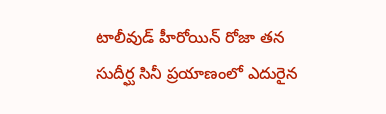టాలీవుడ్ హీరోయిన్ రోజా తన సుదీర్ఘ సినీ ప్రయాణంలో ఎదురైన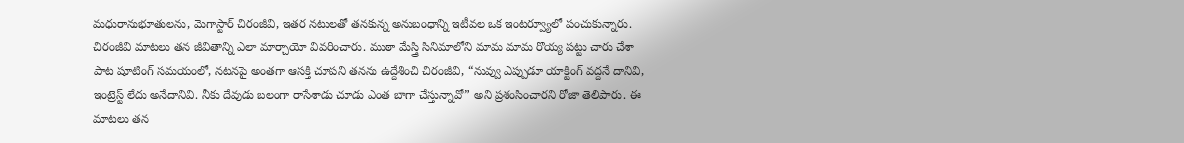మధురానుభూతులను, మెగాస్టార్ చిరంజీవి, ఇతర నటులతో తనకున్న అనుబంధాన్ని ఇటీవల ఒక ఇంటర్వ్యూలో పంచుకున్నారు. చిరంజీవి మాటలు తన జీవితాన్ని ఎలా మార్చాయో వివరించారు. ముఠా మేస్త్రి సినిమాలోని మామ మామ రొయ్య పట్టు చారు చేశా పాట షూటింగ్ సమయంలో, నటనపై అంతగా ఆసక్తి చూపని తనను ఉద్దేశించి చిరంజీవి, “నువ్వు ఎప్పుడూ యాక్టింగ్ వద్దనే దానివి, ఇంట్రెస్ట్ లేదు అనేదానివి. నీకు దేవుడు బలంగా రాసేశాడు చూడు ఎంత బాగా చేస్తున్నావో” అని ప్రశంసించారని రోజా తెలిపారు. ఈ మాటలు తన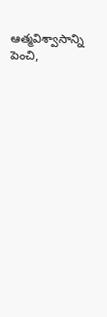ఆత్మవిశ్వాసాన్ని పెంచి,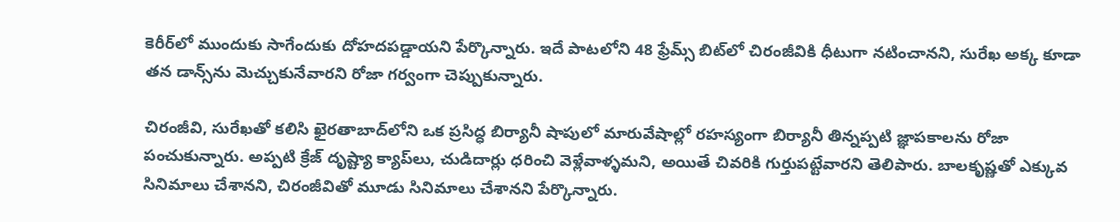కెరీర్‌లో ముందుకు సాగేందుకు దోహదపడ్డాయని పేర్కొన్నారు. ఇదే పాటలోని 48 ఫ్రేమ్స్ బిట్‌లో చిరంజీవికి ధీటుగా నటించానని, సురేఖ అక్క కూడా తన డాన్స్‌ను మెచ్చుకునేవారని రోజా గర్వంగా చెప్పుకున్నారు.

చిరంజీవి, సురేఖతో కలిసి ఖైరతాబాద్‌లోని ఒక ప్రసిద్ధ బిర్యానీ షాపులో మారువేషాల్లో రహస్యంగా బిర్యానీ తిన్నప్పటి జ్ఞాపకాలను రోజా పంచుకున్నారు. అప్పటి క్రేజ్ దృష్ట్యా క్యాప్‌లు, చుడిదార్లు ధరించి వెళ్లేవాళ్ళమని, అయితే చివరికి గుర్తుపట్టేవారని తెలిపారు. బాలకృష్ణతో ఎక్కువ సినిమాలు చేశానని, చిరంజీవితో మూడు సినిమాలు చేశానని పేర్కొన్నారు.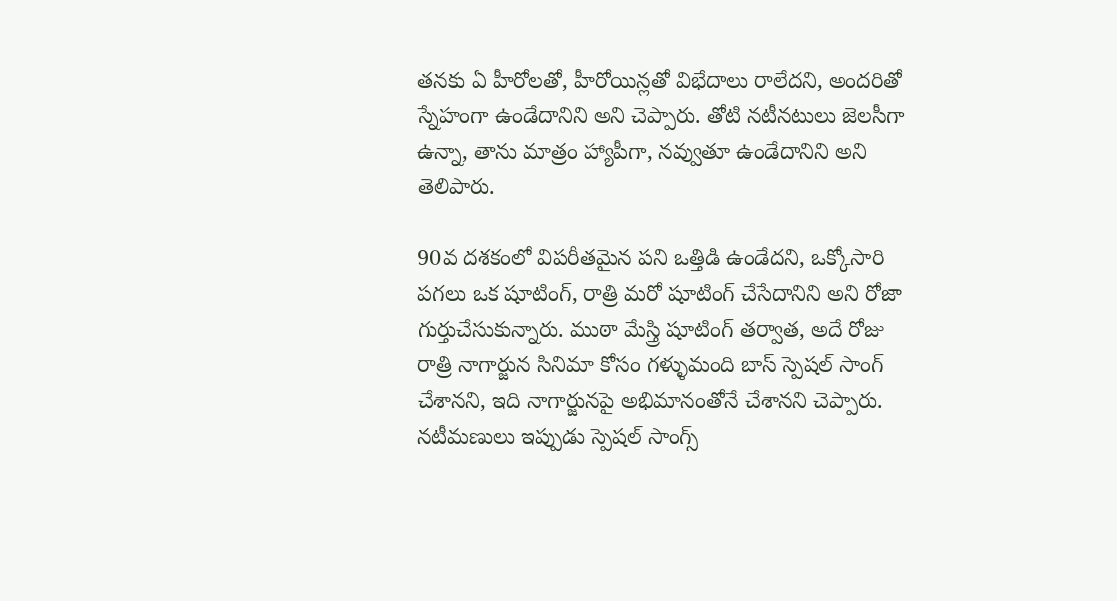తనకు ఏ హీరోలతో, హీరోయిన్లతో విభేదాలు రాలేదని, అందరితో స్నేహంగా ఉండేదానిని అని చెప్పారు. తోటి నటీనటులు జెలసీగా ఉన్నా, తాను మాత్రం హ్యాపీగా, నవ్వుతూ ఉండేదానిని అని తెలిపారు.

90వ దశకంలో విపరీతమైన పని ఒత్తిడి ఉండేదని, ఒక్కోసారి పగలు ఒక షూటింగ్, రాత్రి మరో షూటింగ్ చేసేదానిని అని రోజా గుర్తుచేసుకున్నారు. ముఠా మేస్త్రి షూటింగ్ తర్వాత, అదే రోజు రాత్రి నాగార్జున సినిమా కోసం గళ్ళుమంది బాస్ స్పెషల్ సాంగ్ చేశానని, ఇది నాగార్జునపై అభిమానంతోనే చేశానని చెప్పారు. నటీమణులు ఇప్పుడు స్పెషల్ సాంగ్స్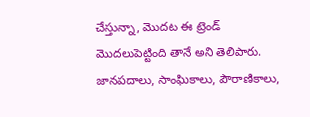చేస్తున్నా, మొదట ఈ ట్రెండ్ మొదలుపెట్టింది తానే అని తెలిపారు. జానపదాలు, సాంఘికాలు, పౌరాణికాలు,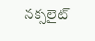నక్సలైట్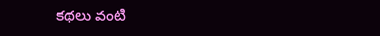కథలు వంటి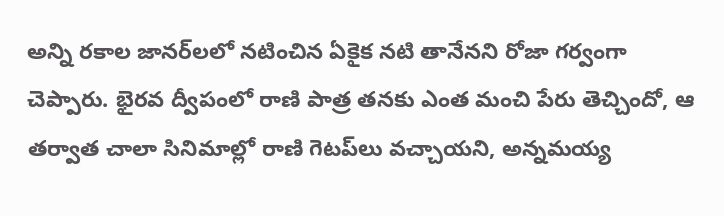అన్ని రకాల జానర్‌లలో నటించిన ఏకైక నటి తానేనని రోజా గర్వంగా చెప్పారు. భైరవ ద్వీపంలో రాణి పాత్ర తనకు ఎంత మంచి పేరు తెచ్చిందో, ఆ తర్వాత చాలా సినిమాల్లో రాణి గెటప్‌లు వచ్చాయని, అన్నమయ్య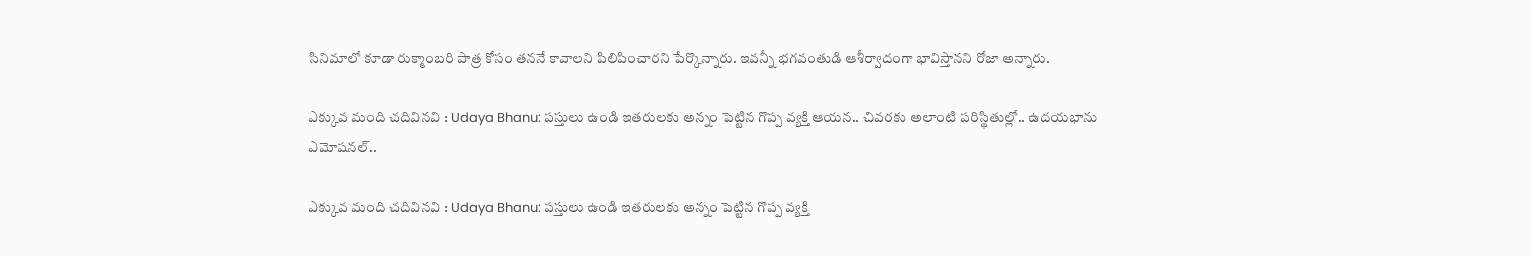సినిమాలో కూడా రుక్మాంబరి పాత్ర కోసం తననే కావాలని పిలిపించారని పేర్కొన్నారు. ఇవన్నీ భగవంతుడి ఆశీర్వాదంగా భావిస్తానని రోజా అన్నారు.

ఎక్కువ మంది చదివినవి : Udaya Bhanu: పస్తులు ఉండి ఇతరులకు అన్నం పెట్టిన గొప్ప వ్యక్తి ఆయన.. చివరకు అలాంటి పరిస్థితుల్లో.. ఉదయభాను ఎమోషనల్..

ఎక్కువ మంది చదివినవి : Udaya Bhanu: పస్తులు ఉండి ఇతరులకు అన్నం పెట్టిన గొప్ప వ్యక్తి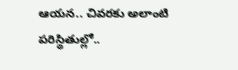ఆయన.. చివరకు అలాంటి పరిస్థితుల్లో..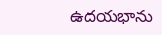ఉదయభాను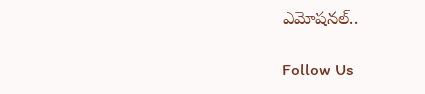ఎమోషనల్..

Follow Us